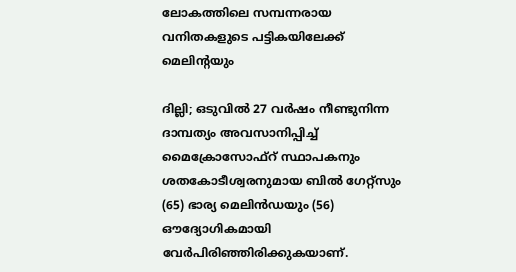ലോകത്തിലെ സമ്പന്നരായ വനിതകളുടെ പട്ടികയിലേക്ക് മെലിന്റയും

ദില്ലി; ഒടുവിൽ 27 വർഷം നീണ്ടുനിന്ന ദാമ്പത്യം അവസാനിപ്പിച്ച് മൈക്രോസോഫ്റ് സ്ഥാപകനും ശതകോടീശ്വരനുമായ ബിൽ ഗേറ്റ്സും (65) ഭാര്യ മെലിൻഡയും (56) ഔദ്യോഗികമായി വേർപിരിഞ്ഞിരിക്കുകയാണ്.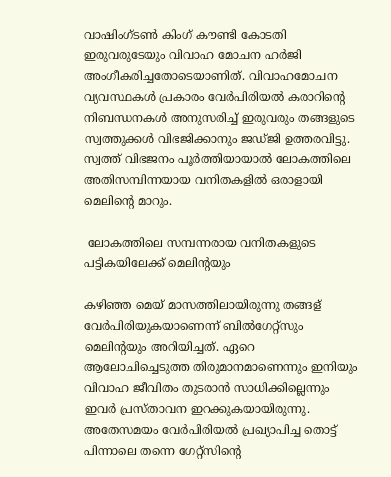വാഷിംഗ്ടൺ കിംഗ് കൗണ്ടി കോടതി ഇരുവരുടേയും വിവാഹ മോചന ഹർജി അംഗീകരിച്ചതോടെയാണിത്. വിവാഹമോചന വ്യവസ്ഥകൾ പ്രകാരം വേർപിരിയൽ കരാറിന്റെ നിബന്ധനകൾ അനുസരിച്ച് ഇരുവരും തങ്ങളുടെ സ്വത്തുക്കൾ വിഭജിക്കാനും ജഡ്ജി ഉത്തരവിട്ടു. സ്വത്ത് വിഭജനം പൂർത്തിയായാൽ ലോകത്തിലെ അതിസമ്പിന്നയായ വനിതകളിൽ ഒരാളായി മെലിന്റെ മാറും.

 ലോകത്തിലെ സമ്പന്നരായ വനിതകളുടെ പട്ടികയിലേക്ക് മെലിന്റയും

കഴിഞ്ഞ മെയ് മാസത്തിലായിരുന്നു തങ്ങള് വേർപിരിയുകയാണെന്ന് ബിൽഗേറ്റ്സും മെലിന്റയും അറിയിച്ചത്. ഏറെ ആലോചിച്ചെടുത്ത തിരുമാനമാണെന്നും ഇനിയും വിവാഹ ജീവിതം തുടരാൻ സാധിക്കില്ലെന്നും ഇവർ പ്രസ്താവന ഇറക്കുകയായിരുന്നു. അതേസമയം വേർപിരിയൽ പ്രഖ്യാപിച്ച തൊട്ട് പിന്നാലെ തന്നെ ഗേറ്റ്സിന്റെ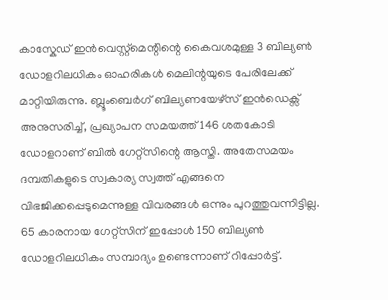കാസ്കേഡ് ഇൻവെസ്റ്റ്മെന്റിന്റെ കൈവശമുള്ള 3 ബില്യൺ ഡോളറിലധികം ഓഹരികൾ മെലിന്റയുടെ പേരിലേക്ക് മാറ്റിയിരുന്നു. ബ്ലൂംബെർഗ് ബില്യണയേഴ്സ് ഇൻഡെക്സ് അനുസരിച്ച്, പ്രഖ്യാപന സമയത്ത് 146 ശതകോടി ഡോളറാണ് ബില്‍ ഗേറ്റ്‌സിന്റെ ആസ്തി. അതേസമയം ദമ്പതികളുടെ സ്വകാര്യ സ്വത്ത് എങ്ങനെ വിഭജിക്കപ്പെടുമെന്നുള്ള വിവരങ്ങൾ ഒന്നും പുറത്തുവന്നിട്ടില്ല. 65 കാരനായ ഗേറ്റ്സിന് ഇപ്പോൾ 150 ബില്യൺ ഡോളറിലധികം സമ്പാദ്യം ഉണ്ടെന്നാണ് റിപ്പോർട്ട്.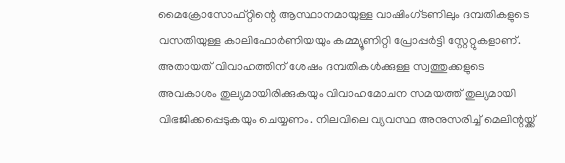മൈക്രോസോഫ്റ്റിന്റെ ആസ്ഥാനമായുള്ള വാഷിംഗ്ടണിലും ദമ്പതികളുടെ വസതിയുള്ള കാലിഫോർണിയയും കമ്മ്യൂണിറ്റി പ്രോപ്പർട്ടി സ്റ്റേറ്റുകളാണ്. അതായത് വിവാഹത്തിന് ശേഷം ദമ്പതികൾക്കുള്ള സ്വത്തുക്കളുടെ അവകാശം തുല്യമായിരിക്കുകയും വിവാഹമോചന സമയത്ത് തുല്യമായി വിഭജിക്കപ്പെടുകയും ചെയ്യണം. നിലവിലെ വ്യവസ്ഥ അനുസരിച്ച് മെലിന്റയ്ക്ക്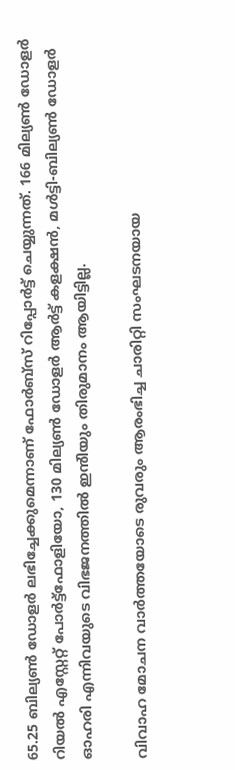65.25 ബില്യൺ ഡോളർ ലഭിച്ചേക്കുമെന്നാണ് ഫോർബ്സ് റിപ്പോർട്ട് ചെയ്യുന്നത്. 166 മില്യൺ ഡോളർ റിയൽ എസ്റ്റേറ്റ് പോർട്ട്‌ഫോളിയോ, 130 മില്യൺ ഡോളർ ആർട്ട് കളക്ഷൻ, മൾട്ടി-ബില്യൺ ഡോളർ ഓഹരി എന്നിവയുടെ വിഭജനത്തിൽ ഇൻിയും തിരുമാനം ആയിട്ടില്ല.

വിവാഹ മോചന വാർത്തയോടെ രുവരും ആരംഭിച്ച ചാരിറ്റി സംഘടനയായ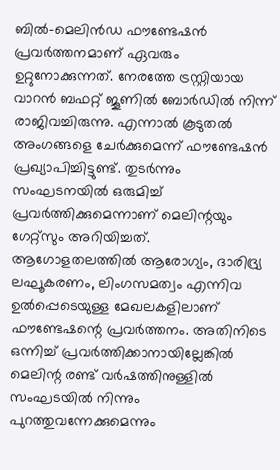ബില്‍-മെലിന്‍ഡ ഫൗണ്ടേഷന്‍ പ്രവര്‍ത്തനമാണ് ഏവരും ഉറ്റുനോക്കുന്നത്. നേരത്തേ ട്രസ്റ്റിയായ വാറൻ ബഫറ്റ് ജൂണിൽ ബോർഡിൽ നിന്ന് രാജിവച്ചിരുന്നു. എന്നാൽ കൂടുതൽ അംഗങ്ങളെ ചേർക്കുമെന്ന് ഫൗണ്ടേഷൻ പ്രഖ്യാപിച്ചിട്ടുണ്ട്. തുടർന്നും സംഘടനയിൽ ഒരുമിച്ച് പ്രവർത്തിക്കുമെന്നാണ് മെലിന്റയും ഗേറ്റ്സും അറിയിച്ചത്. ആഗോളതലത്തിൽ ആരോഗ്യം, ദാരിദ്ര്യ ലഘൂകരണം, ലിംഗസമത്വം എന്നിവ ഉൽപ്പെടെയുള്ള മേഖലകളിലാണ് ഫൗണ്ടേഷന്റെ പ്രവർത്തനം. അതിനിടെ ഒന്നിച്ച് പ്രവർത്തിക്കാനായില്ലേങ്കിൽ മെലിന്റ രണ്ട് വർഷത്തിനുള്ളിൽ സംഘടയിൽ നിന്നും പുറത്തുവന്നേക്കുമെന്നും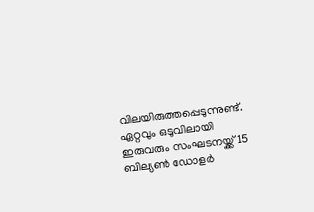വിലയിരുത്തപ്പെടുന്നുണ്ട്. ഏറ്റവും ഒടുവിലായി ഇരുവരും സംഘടനയ്ക്ക് 15 ബില്യൺ ഡോളർ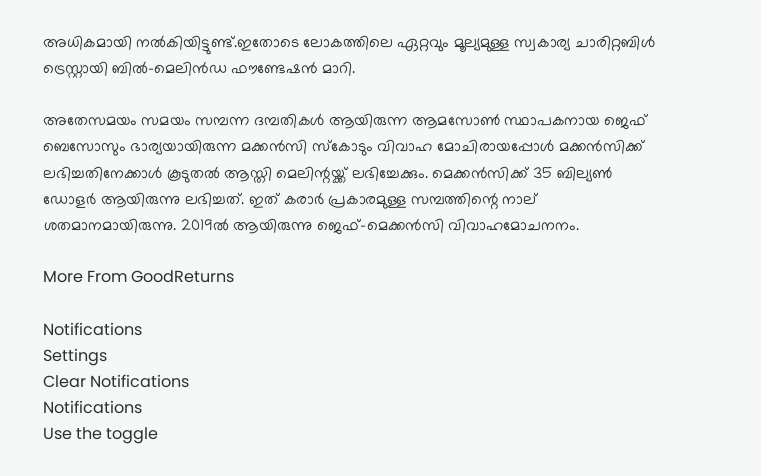അധികമായി നൽകിയിട്ടുണ്ട്.ഇതോടെ ലോകത്തിലെ ഏറ്റവും മൂല്യമുള്ള സ്വകാര്യ ചാരിറ്റബിൾ ട്രെസ്റ്റായി ബില്‍-മെലിന്‍ഡ ഫൗണ്ടേഷന്‍ മാറി.

അതേസമയം സമയം സമ്പന്ന ദമ്പതികൾ ആയിരുന്ന ആമസോൺ സ്ഥാപകനായ ജെഫ് ബെസോസും ഭാര്യയായിരുന്ന മക്കൻസി സ്കോടും വിവാഹ മോചിരായപ്പോൾ മക്കൻസിക്ക് ലഭിച്ചതിനേക്കാൾ കൂടുതൽ ആസ്തി മെലിന്റയ്ക്ക് ലഭിച്ചേക്കും. മെക്കൻസിക്ക് 35 ബില്യൺ ഡോളർ ആയിരുന്നു ലഭിച്ചത്. ഇത് കരാർ പ്രകാരമുള്ള സമ്പത്തിന്റെ നാല് ശതമാനമായിരുന്നു. 2019ൽ ആയിരുന്നു ജെഫ്-മെക്കൻസി വിവാഹമോചനനം.

More From GoodReturns

Notifications
Settings
Clear Notifications
Notifications
Use the toggle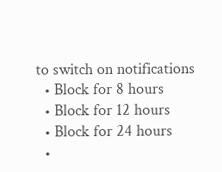to switch on notifications
  • Block for 8 hours
  • Block for 12 hours
  • Block for 24 hours
  •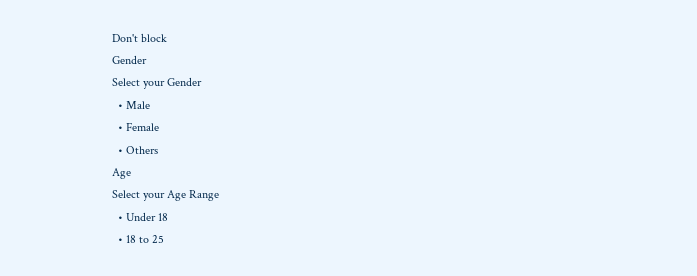Don't block
Gender
Select your Gender
  • Male
  • Female
  • Others
Age
Select your Age Range
  • Under 18
  • 18 to 25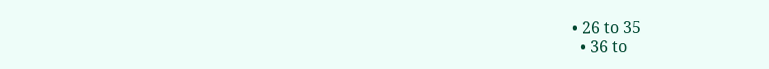• 26 to 35
  • 36 to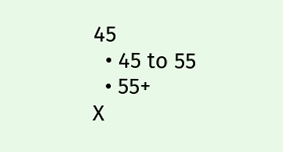45
  • 45 to 55
  • 55+
X